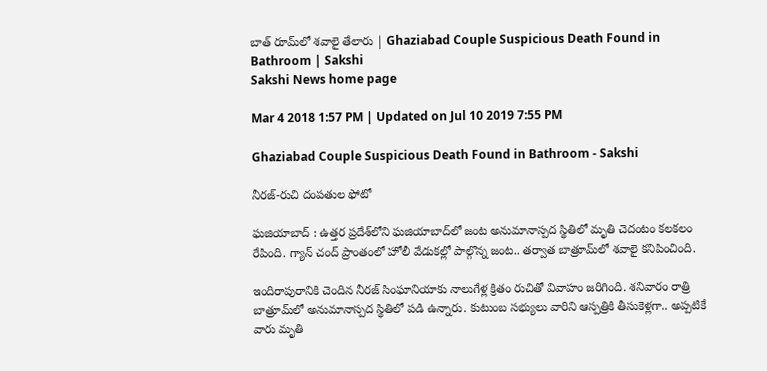బాత్‌ రూమ్‌లో శవాలై తేలారు | Ghaziabad Couple Suspicious Death Found in Bathroom | Sakshi
Sakshi News home page

Mar 4 2018 1:57 PM | Updated on Jul 10 2019 7:55 PM

Ghaziabad Couple Suspicious Death Found in Bathroom - Sakshi

నీరజ్‌-రుచి దంపతుల ఫోటో

ఘజియాబాద్‌ : ఉత్తర ప్రదేశ్‌లోని ఘజియాబాద్‌లో జంట అనుమానాస్పద స్థితిలో మృతి చెదంటం కలకలం రేపింది. గ్యాన్‌ చంద్‌ ప్రాంతంలో హోలీ వేడుకల్లో పాల్గొన్న జంట.. తర్వాత బాత్రూమ్‌లో శవాలై కనిపించింది.

ఇందిరాపురానికి చెందిన నీరజ్‌ సింఘానియాకు నాలుగేళ్ల క్రితం రుచితో వివాహం జరిగింది. శనివారం రాత్రి బాత్రూమ్‌లో అనుమానాస్పద స్థితిలో పడి ఉన్నారు. కుటుంబ సభ్యులు వారిని ఆస్పత్రికి తీసుకెళ్లగా.. అప్పటికే వారు మృతి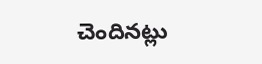చెందినట్లు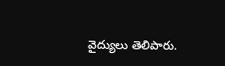వైద్యులు తెలిపారు.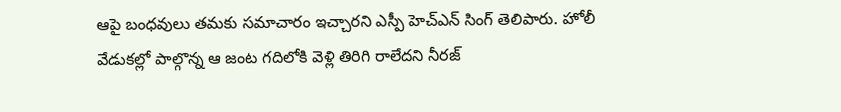ఆపై బంధవులు తమకు సమాచారం ఇచ్చారని ఎస్పీ హెచ్‌ఎన్‌ సింగ్‌ తెలిపారు. హోలీ వేడుకల్లో పాల్గొన్న ఆ జంట గదిలోకి వెళ్లి తిరిగి రాలేదని నీరజ్‌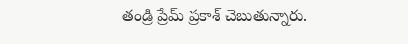తండ్రి ప్రేమ్‌ ప్రకాశ్‌ చెబుతున్నారు.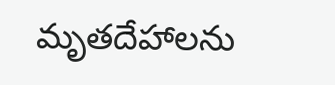మృతదేహాలను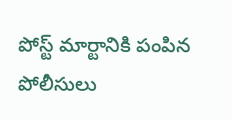పోస్ట్‌ మార్టానికి పంపిన పోలీసులు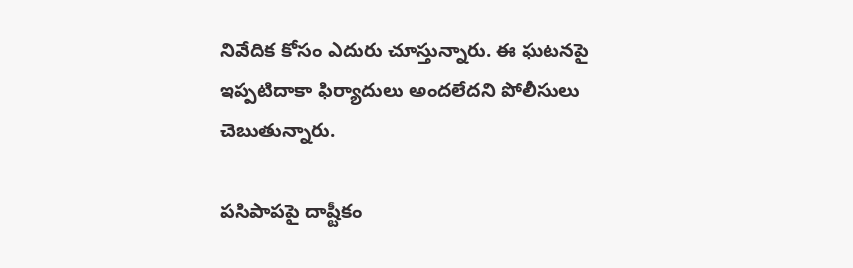నివేదిక కోసం ఎదురు చూస్తున్నారు. ఈ ఘటనపై ఇప్పటిదాకా ఫిర్యాదులు అందలేదని పోలీసులు చెబుతున్నారు.

పసిపాపపై దాష్టీకం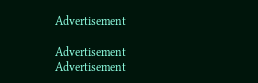Advertisement

Advertisement
Advertisement